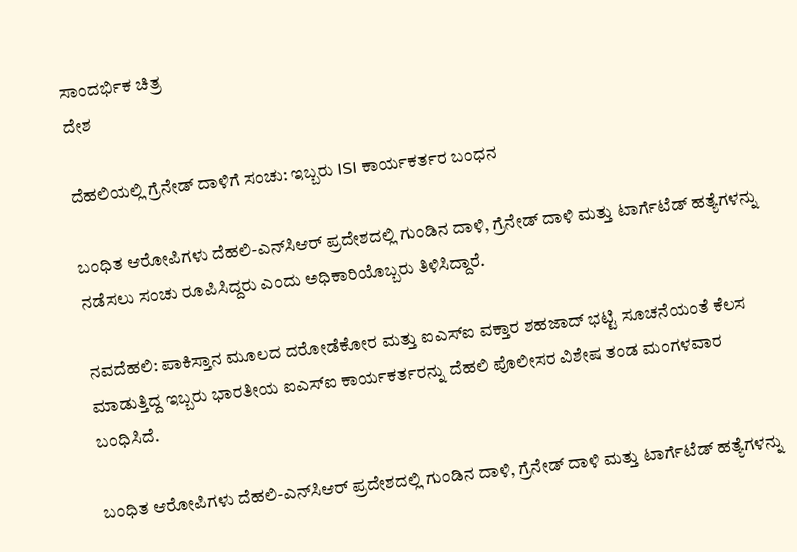ಸಾಂದರ್ಭಿಕ ಚಿತ್ರ
ದೇಶ

ದೆಹಲಿಯಲ್ಲಿ ಗ್ರೆನೇಡ್ ದಾಳಿಗೆ ಸಂಚು: ಇಬ್ಬರು ISI ಕಾರ್ಯಕರ್ತರ ಬಂಧನ

ಬಂಧಿತ ಆರೋಪಿಗಳು ದೆಹಲಿ-ಎನ್‌ಸಿಆರ್ ಪ್ರದೇಶದಲ್ಲಿ ಗುಂಡಿನ ದಾಳಿ, ಗ್ರೆನೇಡ್ ದಾಳಿ ಮತ್ತು ಟಾರ್ಗೆಟೆಡ್ ಹತ್ಯೆಗಳನ್ನು ನಡೆಸಲು ಸಂಚು ರೂಪಿಸಿದ್ದರು ಎಂದು ಅಧಿಕಾರಿಯೊಬ್ಬರು ತಿಳಿಸಿದ್ದಾರೆ.

ನವದೆಹಲಿ: ಪಾಕಿಸ್ತಾನ ಮೂಲದ ದರೋಡೆಕೋರ ಮತ್ತು ಐಎಸ್‌ಐ ವಕ್ತಾರ ಶಹಜಾದ್ ಭಟ್ಟಿ ಸೂಚನೆಯಂತೆ ಕೆಲಸ ಮಾಡುತ್ತಿದ್ದ ಇಬ್ಬರು ಭಾರತೀಯ ಐಎಸ್ಐ ಕಾರ್ಯಕರ್ತರನ್ನು ದೆಹಲಿ ಪೊಲೀಸರ ವಿಶೇಷ ತಂಡ ಮಂಗಳವಾರ ಬಂಧಿಸಿದೆ.

ಬಂಧಿತ ಆರೋಪಿಗಳು ದೆಹಲಿ-ಎನ್‌ಸಿಆರ್ ಪ್ರದೇಶದಲ್ಲಿ ಗುಂಡಿನ ದಾಳಿ, ಗ್ರೆನೇಡ್ ದಾಳಿ ಮತ್ತು ಟಾರ್ಗೆಟೆಡ್ ಹತ್ಯೆಗಳನ್ನು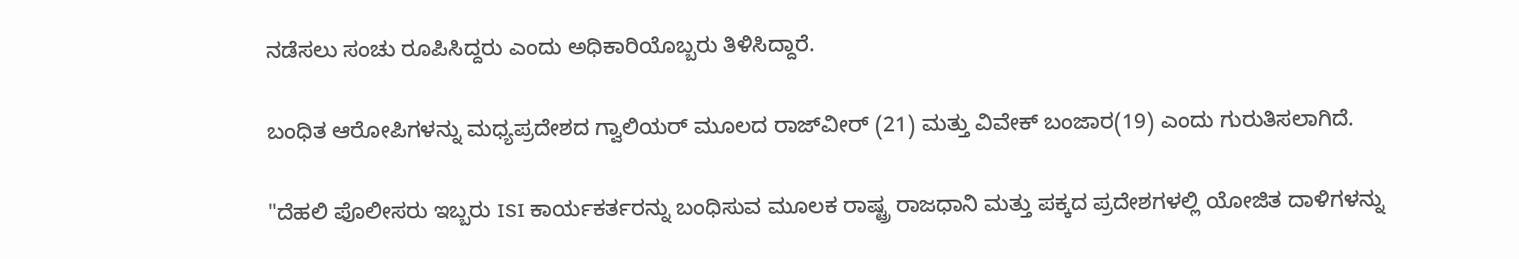ನಡೆಸಲು ಸಂಚು ರೂಪಿಸಿದ್ದರು ಎಂದು ಅಧಿಕಾರಿಯೊಬ್ಬರು ತಿಳಿಸಿದ್ದಾರೆ.

ಬಂಧಿತ ಆರೋಪಿಗಳನ್ನು ಮಧ್ಯಪ್ರದೇಶದ ಗ್ವಾಲಿಯರ್ ಮೂಲದ ರಾಜ್‌ವೀರ್ (21) ಮತ್ತು ವಿವೇಕ್ ಬಂಜಾರ(19) ಎಂದು ಗುರುತಿಸಲಾಗಿದೆ.

"ದೆಹಲಿ ಪೊಲೀಸರು ಇಬ್ಬರು ISI ಕಾರ್ಯಕರ್ತರನ್ನು ಬಂಧಿಸುವ ಮೂಲಕ ರಾಷ್ಟ್ರ ರಾಜಧಾನಿ ಮತ್ತು ಪಕ್ಕದ ಪ್ರದೇಶಗಳಲ್ಲಿ ಯೋಜಿತ ದಾಳಿಗಳನ್ನು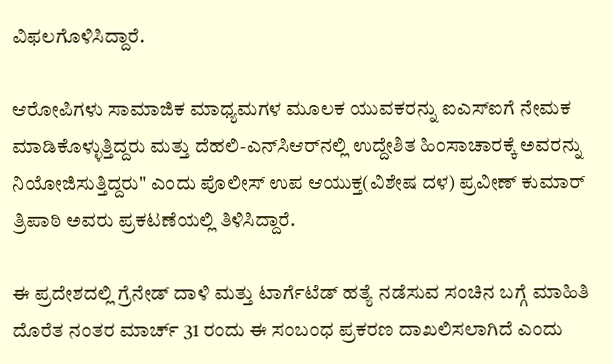ವಿಫಲಗೊಳಿಸಿದ್ದಾರೆ.

ಆರೋಪಿಗಳು ಸಾಮಾಜಿಕ ಮಾಧ್ಯಮಗಳ ಮೂಲಕ ಯುವಕರನ್ನು ಐಎಸ್ಐಗೆ ನೇಮಕ ಮಾಡಿಕೊಳ್ಳುತ್ತಿದ್ದರು ಮತ್ತು ದೆಹಲಿ-ಎನ್‌ಸಿಆರ್‌ನಲ್ಲಿ ಉದ್ದೇಶಿತ ಹಿಂಸಾಚಾರಕ್ಕೆ ಅವರನ್ನು ನಿಯೋಜಿಸುತ್ತಿದ್ದರು" ಎಂದು ಪೊಲೀಸ್ ಉಪ ಆಯುಕ್ತ(ವಿಶೇಷ ದಳ) ಪ್ರವೀಣ್ ಕುಮಾರ್ ತ್ರಿಪಾಠಿ ಅವರು ಪ್ರಕಟಣೆಯಲ್ಲಿ ತಿಳಿಸಿದ್ದಾರೆ.

ಈ ಪ್ರದೇಶದಲ್ಲಿ ಗ್ರೆನೇಡ್ ದಾಳಿ ಮತ್ತು ಟಾರ್ಗೆಟೆಡ್ ಹತ್ಯೆ ನಡೆಸುವ ಸಂಚಿನ ಬಗ್ಗೆ ಮಾಹಿತಿ ದೊರೆತ ನಂತರ ಮಾರ್ಚ್ 31 ರಂದು ಈ ಸಂಬಂಧ ಪ್ರಕರಣ ದಾಖಲಿಸಲಾಗಿದೆ ಎಂದು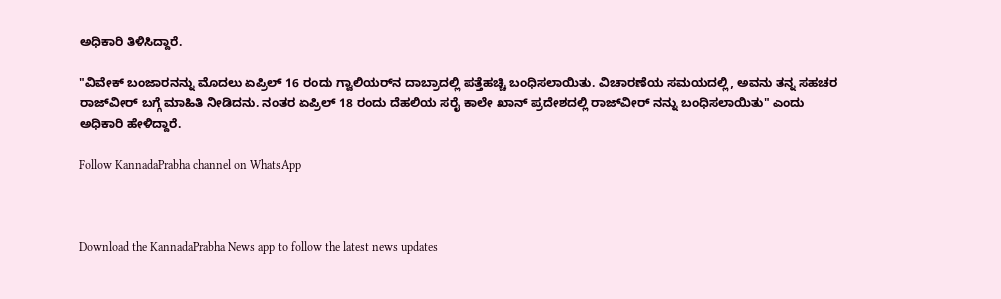ಅಧಿಕಾರಿ ತಿಳಿಸಿದ್ದಾರೆ.

"ವಿವೇಕ್ ಬಂಜಾರನನ್ನು ಮೊದಲು ಏಪ್ರಿಲ್ 16 ರಂದು ಗ್ವಾಲಿಯರ್‌ನ ದಾಬ್ರಾದಲ್ಲಿ ಪತ್ತೆಹಚ್ಚಿ ಬಂಧಿಸಲಾಯಿತು. ವಿಚಾರಣೆಯ ಸಮಯದಲ್ಲಿ, ಅವನು ತನ್ನ ಸಹಚರ ರಾಜ್‌ವೀರ್ ಬಗ್ಗೆ ಮಾಹಿತಿ ನೀಡಿದನು. ನಂತರ ಏಪ್ರಿಲ್ 18 ರಂದು ದೆಹಲಿಯ ಸರೈ ಕಾಲೇ ಖಾನ್ ಪ್ರದೇಶದಲ್ಲಿ ರಾಜ್‌ವೀರ್ ನನ್ನು ಬಂಧಿಸಲಾಯಿತು" ಎಂದು ಅಧಿಕಾರಿ ಹೇಳಿದ್ದಾರೆ.

Follow KannadaPrabha channel on WhatsApp



Download the KannadaPrabha News app to follow the latest news updates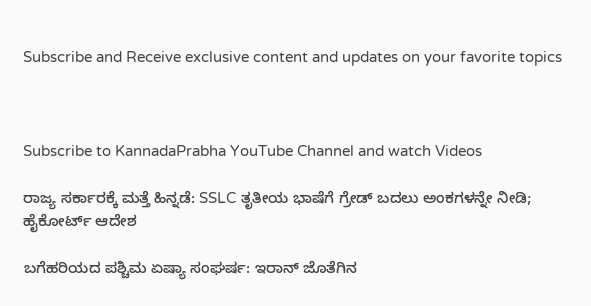Subscribe and Receive exclusive content and updates on your favorite topics



Subscribe to KannadaPrabha YouTube Channel and watch Videos

ರಾಜ್ಯ ಸರ್ಕಾರಕ್ಕೆ ಮತ್ತೆ ಹಿನ್ನಡೆ: SSLC ತೃತೀಯ ಭಾಷೆಗೆ ಗ್ರೇಡ್ ಬದಲು ಅಂಕಗಳನ್ನೇ ನೀಡಿ; ಹೈಕೋರ್ಟ್ ಆದೇಶ

ಬಗೆಹರಿಯದ ಪಶ್ಚಿಮ ಏಷ್ಯಾ ಸಂಘರ್ಷ: ಇರಾನ್ ಜೊತೆಗಿನ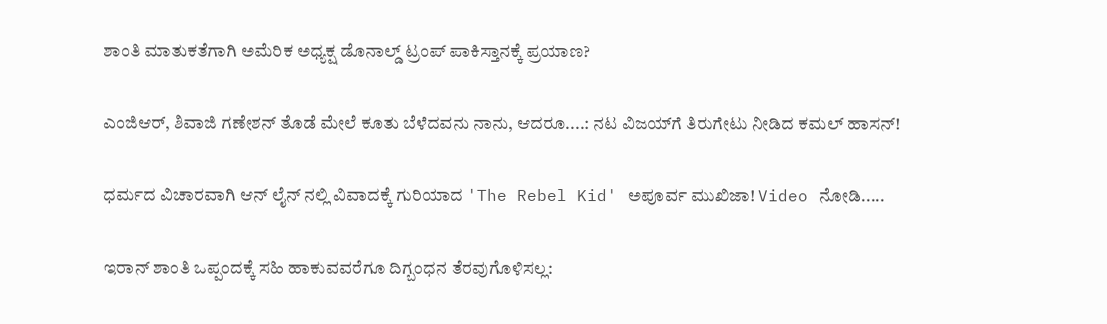ಶಾಂತಿ ಮಾತುಕತೆಗಾಗಿ ಅಮೆರಿಕ ಅಧ್ಯಕ್ಷ ಡೊನಾಲ್ಡ್ ಟ್ರಂಪ್ ಪಾಕಿಸ್ತಾನಕ್ಕೆ ಪ್ರಯಾಣ?

ಎಂಜಿಆರ್, ಶಿವಾಜಿ ಗಣೇಶನ್ ತೊಡೆ ಮೇಲೆ ಕೂತು ಬೆಳೆದವನು ನಾನು, ಆದರೂ....: ನಟ ವಿಜಯ್‌ಗೆ ತಿರುಗೇಟು ನೀಡಿದ ಕಮಲ್ ಹಾಸನ್!

ಧರ್ಮದ ವಿಚಾರವಾಗಿ ಆನ್ ಲೈನ್ ನಲ್ಲಿ ವಿವಾದಕ್ಕೆ ಗುರಿಯಾದ 'The Rebel Kid' ಅಪೂರ್ವ ಮುಖಿಜಾ! Video ನೋಡಿ.....

ಇರಾನ್ ಶಾಂತಿ ಒಪ್ಪಂದಕ್ಕೆ ಸಹಿ ಹಾಕುವವರೆಗೂ ದಿಗ್ಬಂಧನ ತೆರವುಗೊಳಿಸಲ್ಲ: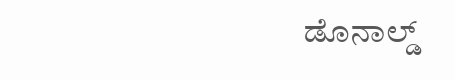ಡೊನಾಲ್ಡ್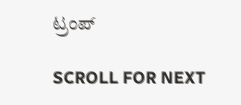ಟ್ರಂಪ್

SCROLL FOR NEXT